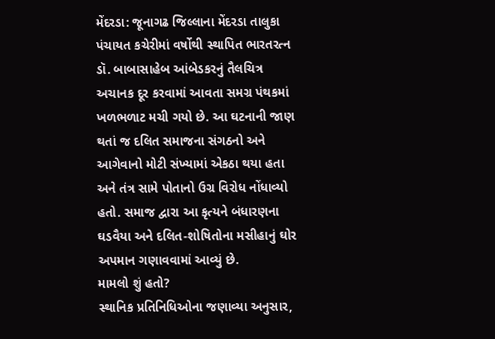મેંદરડા: જૂનાગઢ જિલ્લાના મેંદરડા તાલુકા પંચાયત કચેરીમાં વર્ષોથી સ્થાપિત ભારતરત્ન ડૉ. બાબાસાહેબ આંબેડકરનું તૈલચિત્ર અચાનક દૂર કરવામાં આવતા સમગ્ર પંથકમાં ખળભળાટ મચી ગયો છે. આ ઘટનાની જાણ થતાં જ દલિત સમાજના સંગઠનો અને આગેવાનો મોટી સંખ્યામાં એકઠા થયા હતા અને તંત્ર સામે પોતાનો ઉગ્ર વિરોધ નોંધાવ્યો હતો. સમાજ દ્વારા આ કૃત્યને બંધારણના ઘડવૈયા અને દલિત-શોષિતોના મસીહાનું ઘોર અપમાન ગણાવવામાં આવ્યું છે.
મામલો શું હતો?
સ્થાનિક પ્રતિનિધિઓના જણાવ્યા અનુસાર,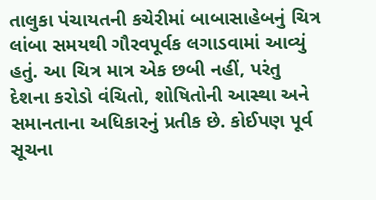તાલુકા પંચાયતની કચેરીમાં બાબાસાહેબનું ચિત્ર લાંબા સમયથી ગૌરવપૂર્વક લગાડવામાં આવ્યું હતું. આ ચિત્ર માત્ર એક છબી નહીં, પરંતુ દેશના કરોડો વંચિતો, શોષિતોની આસ્થા અને સમાનતાના અધિકારનું પ્રતીક છે. કોઈપણ પૂર્વ સૂચના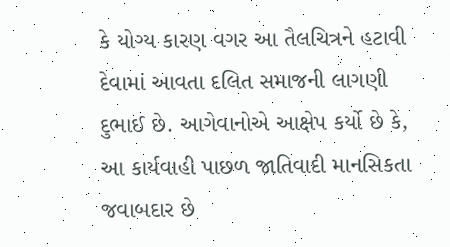કે યોગ્ય કારણ વગર આ તૈલચિત્રને હટાવી દેવામાં આવતા દલિત સમાજની લાગણી દુભાઈ છે. આગેવાનોએ આક્ષેપ કર્યો છે કે, આ કાર્યવાહી પાછળ જાતિવાદી માનસિકતા જવાબદાર છે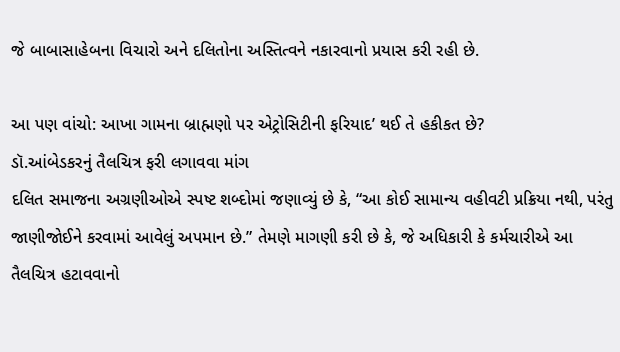જે બાબાસાહેબના વિચારો અને દલિતોના અસ્તિત્વને નકારવાનો પ્રયાસ કરી રહી છે.

આ પણ વાંચો: આખા ગામના બ્રાહ્મણો પર એટ્રોસિટીની ફરિયાદ’ થઈ તે હકીકત છે?
ડૉ.આંબેડકરનું તૈલચિત્ર ફરી લગાવવા માંગ
દલિત સમાજના અગ્રણીઓએ સ્પષ્ટ શબ્દોમાં જણાવ્યું છે કે, “આ કોઈ સામાન્ય વહીવટી પ્રક્રિયા નથી, પરંતુ જાણીજોઈને કરવામાં આવેલું અપમાન છે.” તેમણે માગણી કરી છે કે, જે અધિકારી કે કર્મચારીએ આ તૈલચિત્ર હટાવવાનો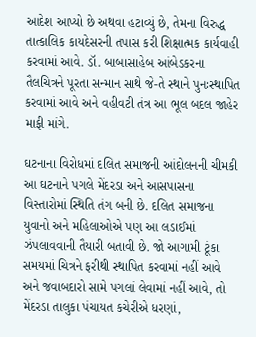આદેશ આપ્યો છે અથવા હટાવ્યું છે, તેમના વિરુદ્ધ તાત્કાલિક કાયદેસરની તપાસ કરી શિક્ષાત્મક કાર્યવાહી કરવામાં આવે. ડૉ. બાબાસાહેબ આંબેડકરના તૈલચિત્રને પૂરતા સન્માન સાથે જે-તે સ્થાને પુનઃસ્થાપિત કરવામાં આવે અને વહીવટી તંત્ર આ ભૂલ બદલ જાહેર માફી માંગે.

ઘટનાના વિરોધમાં દલિત સમાજની આંદોલનની ચીમકી
આ ઘટનાને પગલે મેંદરડા અને આસપાસના વિસ્તારોમાં સ્થિતિ તંગ બની છે. દલિત સમાજના યુવાનો અને મહિલાઓએ પણ આ લડાઈમાં ઝંપલાવવાની તૈયારી બતાવી છે. જો આગામી ટૂંકા સમયમાં ચિત્રને ફરીથી સ્થાપિત કરવામાં નહીં આવે અને જવાબદારો સામે પગલાં લેવામાં નહીં આવે, તો મેંદરડા તાલુકા પંચાયત કચેરીએ ધરણાં,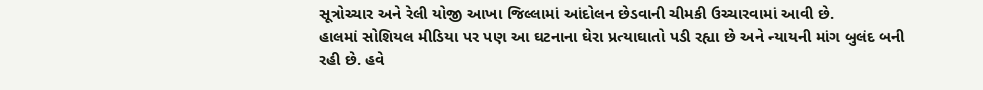સૂત્રોચ્ચાર અને રેલી યોજી આખા જિલ્લામાં આંદોલન છેડવાની ચીમકી ઉચ્ચારવામાં આવી છે.
હાલમાં સોશિયલ મીડિયા પર પણ આ ઘટનાના ઘેરા પ્રત્યાઘાતો પડી રહ્યા છે અને ન્યાયની માંગ બુલંદ બની રહી છે. હવે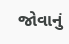જોવાનું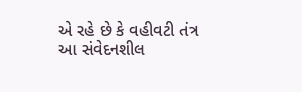એ રહે છે કે વહીવટી તંત્ર આ સંવેદનશીલ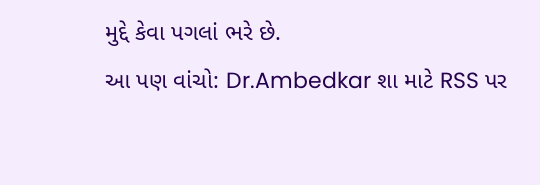મુદ્દે કેવા પગલાં ભરે છે.
આ પણ વાંચો: Dr.Ambedkar શા માટે RSS પર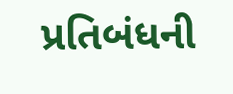પ્રતિબંધની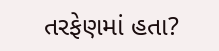તરફેણમાં હતા?